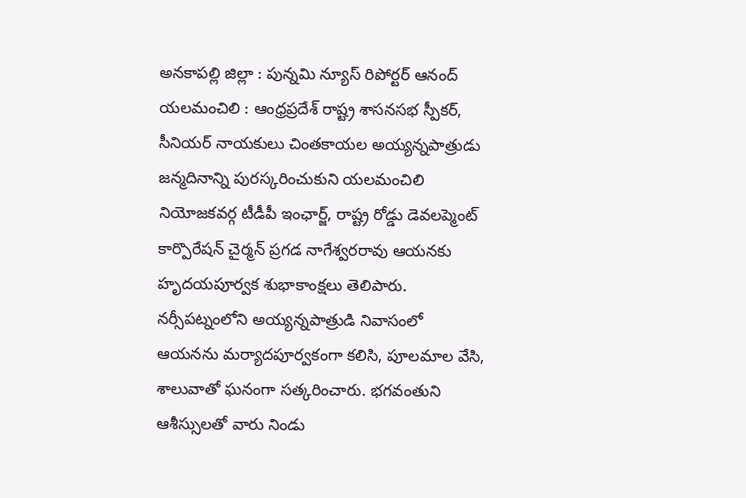అనకాపల్లి జిల్లా : పున్నమి న్యూస్ రిపోర్టర్ ఆనంద్
యలమంచిలి : ఆంధ్రప్రదేశ్ రాష్ట్ర శాసనసభ స్పీకర్, సీనియర్ నాయకులు చింతకాయల అయ్యన్నపాత్రుడు జన్మదినాన్ని పురస్కరించుకుని యలమంచిలి నియోజకవర్గ టీడీపీ ఇంఛార్జ్, రాష్ట్ర రోడ్డు డెవలప్మెంట్ కార్పొరేషన్ చైర్మన్ ప్రగడ నాగేశ్వరరావు ఆయనకు హృదయపూర్వక శుభాకాంక్షలు తెలిపారు. నర్సీపట్నంలోని అయ్యన్నపాత్రుడి నివాసంలో ఆయనను మర్యాదపూర్వకంగా కలిసి, పూలమాల వేసి, శాలువాతో ఘనంగా సత్కరించారు. భగవంతుని ఆశీస్సులతో వారు నిండు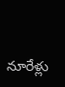నూరేళ్లు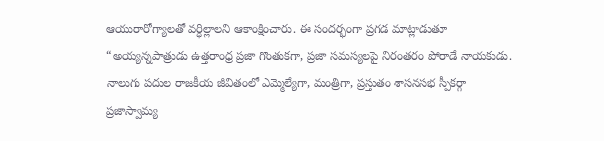ఆయురారోగ్యాలతో వర్ధిల్లాలని ఆకాంక్షించారు. ఈ సందర్భంగా ప్రగడ మాట్లాడుతూ “అయ్యన్నపాత్రుడు ఉత్తరాంధ్ర ప్రజా గొంతుకగా, ప్రజా సమస్యలపై నిరంతరం పోరాడే నాయకుడు. నాలుగు పదుల రాజకీయ జీవితంలో ఎమ్మెల్యేగా, మంత్రిగా, ప్రస్తుతం శాసనసభ స్పీకర్గా ప్రజాస్వామ్య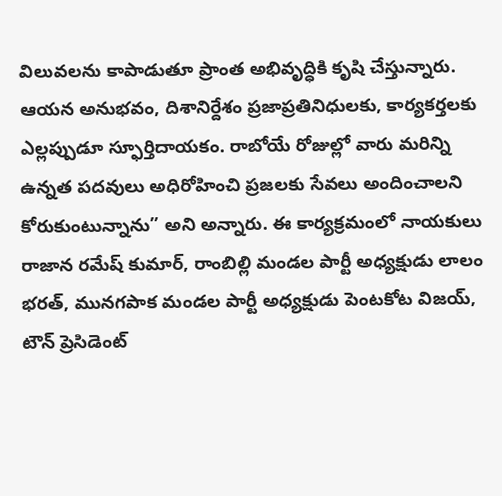విలువలను కాపాడుతూ ప్రాంత అభివృద్ధికి కృషి చేస్తున్నారు. ఆయన అనుభవం, దిశానిర్దేశం ప్రజాప్రతినిధులకు, కార్యకర్తలకు ఎల్లప్పుడూ స్ఫూర్తిదాయకం. రాబోయే రోజుల్లో వారు మరిన్ని ఉన్నత పదవులు అధిరోహించి ప్రజలకు సేవలు అందించాలని కోరుకుంటున్నాను” అని అన్నారు. ఈ కార్యక్రమంలో నాయకులు రాజాన రమేష్ కుమార్, రాంబిల్లి మండల పార్టీ అధ్యక్షుడు లాలం భరత్, మునగపాక మండల పార్టీ అధ్యక్షుడు పెంటకోట విజయ్, టౌన్ ప్రెసిడెంట్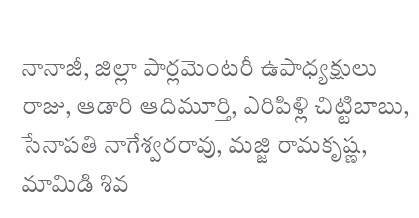నానాజీ, జిల్లా పార్లమెంటరీ ఉపాధ్యక్షులు రాజు, ఆడారి ఆదిమూర్తి, ఎరిపిళ్లి చిట్టిబాబు, సేనాపతి నాగేశ్వరరావు, మజ్జి రామకృష్ణ, మామిడి శివ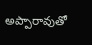అప్పారావుతో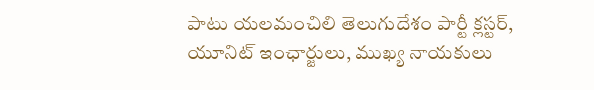పాటు యలమంచిలి తెలుగుదేశం పార్టీ క్లస్టర్, యూనిట్ ఇంఛార్జులు, ముఖ్య నాయకులు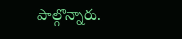పాల్గొన్నారు.